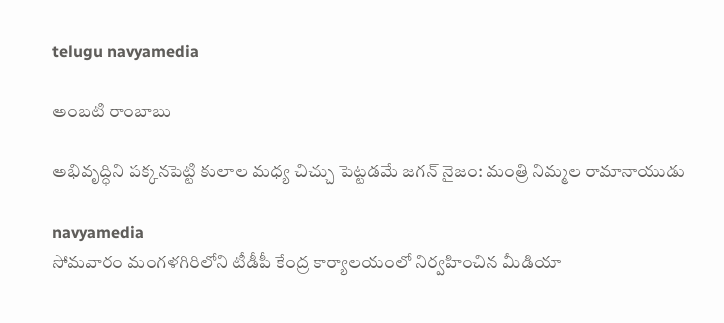telugu navyamedia

అంబటి రాంబాబు

అభివృద్ధిని పక్కనపెట్టి కులాల మధ్య చిచ్చు పెట్టడమే జగన్ నైజం: మంత్రి నిమ్మల రామానాయుడు

navyamedia
సోమవారం మంగళగిరిలోని టీడీపీ కేంద్ర కార్యాలయంలో నిర్వహించిన మీడియా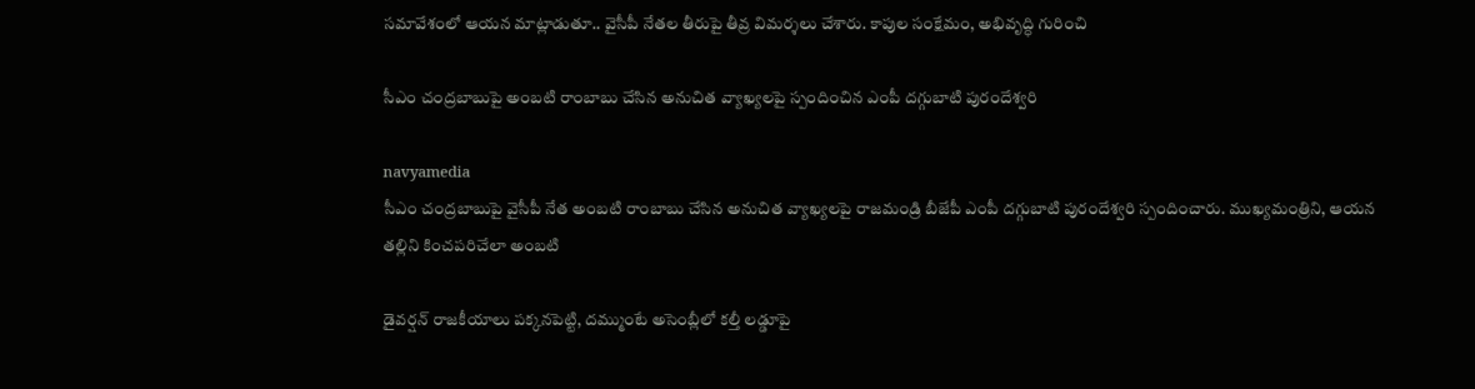సమావేశంలో ఆయన మాట్లాడుతూ.. వైసీపీ నేతల తీరుపై తీవ్ర విమర్శలు చేశారు. కాపుల సంక్షేమం, అభివృద్ధి గురించి

సీఎం చంద్రబాబుపై అంబటి రాంబాబు చేసిన అనుచిత వ్యాఖ్యలపై స్పందించిన ఎంపీ దగ్గుబాటి పురందేశ్వరి

navyamedia
సీఎం చంద్రబాబుపై వైసీపీ నేత అంబటి రాంబాబు చేసిన అనుచిత వ్యాఖ్యలపై రాజమండ్రి బీజేపీ ఎంపీ దగ్గుబాటి పురందేశ్వరి స్పందించారు. ముఖ్యమంత్రిని, ఆయన తల్లిని కించపరిచేలా అంబటి

డైవర్షన్ రాజకీయాలు పక్కనపెట్టి, దమ్ముంటే అసెంబ్లీలో కల్తీ లడ్డూపై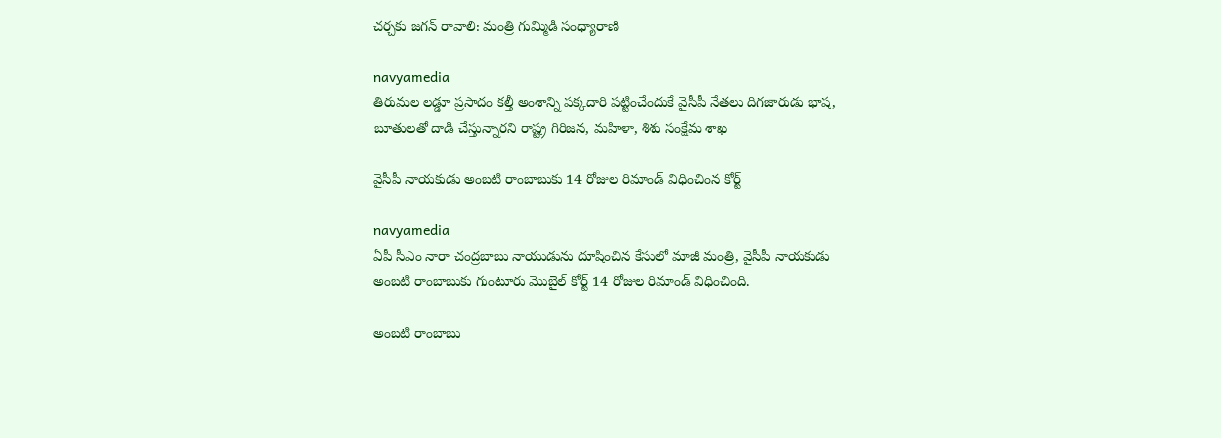చర్చకు జగన్ రావాలి: మంత్రి గుమ్మిడి సంధ్యారాణి

navyamedia
తిరుమల లడ్డూ ప్రసాదం కల్తీ అంశాన్ని పక్కదారి పట్టించేందుకే వైసీపీ నేతలు దిగజారుడు భాష, బూతులతో దాడి చేస్తున్నారని రాష్ట్ర గిరిజన, మహిళా, శిశు సంక్షేమ శాఖ

వైసీపీ నాయకుడు అంబటి రాంబాబుకు 14 రోజుల రిమాండ్ విధించింన కోర్ట్

navyamedia
ఏపీ సీఎం నారా చంద్రబాబు నాయుడును దూషించిన కేసులో మాజీ మంత్రి, వైసీపీ నాయకుడు అంబటి రాంబాబుకు గుంటూరు మొబైల్ కోర్ట్ 14 రోజుల రిమాండ్ విధించింది.

అంబటి రాంబాబు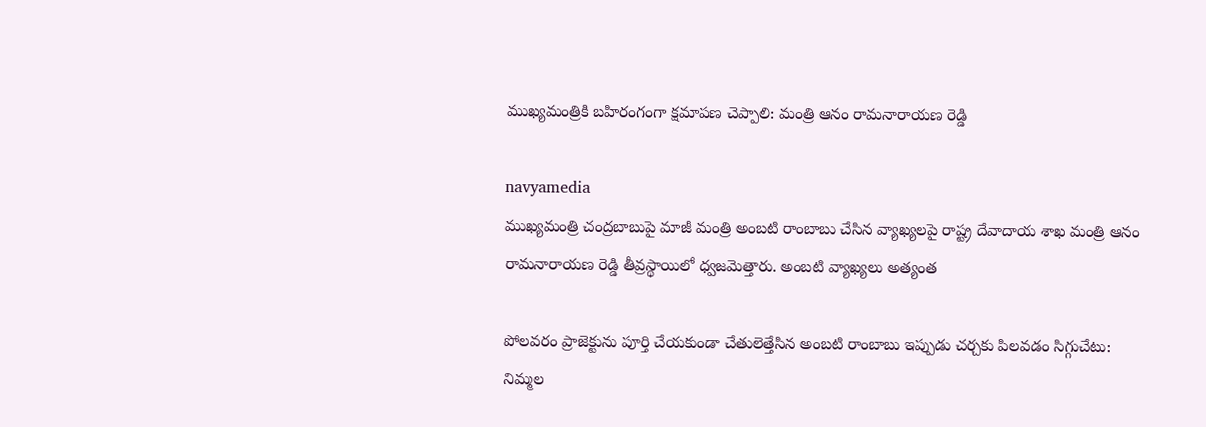ముఖ్యమంత్రికి బహిరంగంగా క్షమాపణ చెప్పాలి: మంత్రి ఆనం రామనారాయణ రెడ్డి

navyamedia
ముఖ్యమంత్రి చంద్రబాబుపై మాజీ మంత్రి అంబటి రాంబాబు చేసిన వ్యాఖ్యలపై రాష్ట్ర దేవాదాయ శాఖ మంత్రి ఆనం రామనారాయణ రెడ్డి తీవ్రస్థాయిలో ధ్వజమెత్తారు. అంబటి వ్యాఖ్యలు అత్యంత

పోలవరం ప్రాజెక్టును పూర్తి చేయకుండా చేతులెత్తేసిన అంబటి రాంబాబు ఇప్పుడు చర్చకు పిలవడం సిగ్గుచేటు: నిమ్మల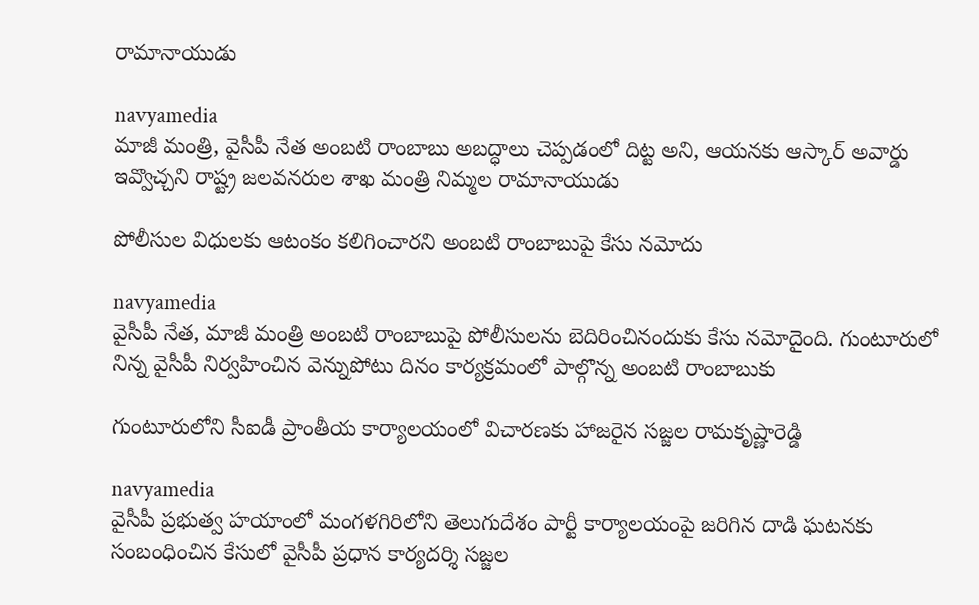రామానాయుడు

navyamedia
మాజీ మంత్రి, వైసీపీ నేత అంబటి రాంబాబు అబద్ధాలు చెప్పడంలో దిట్ట అని, ఆయనకు ఆస్కార్ అవార్డు ఇవ్వొచ్చని రాష్ట్ర జలవనరుల శాఖ మంత్రి నిమ్మల రామానాయుడు

పోలీసుల విధులకు ఆటంకం కలిగించారని అంబటి రాంబాబుపై కేసు నమోదు

navyamedia
వైసీపీ నేత, మాజీ మంత్రి అంబటి రాంబాబుపై పోలీసులను బెదిరించినందుకు కేసు నమోదైంది. గుంటూరులో నిన్న వైసీపీ నిర్వహించిన వెన్నుపోటు దినం కార్యక్రమంలో పాల్గొన్న అంబటి రాంబాబుకు

గుంటూరులోని సీఐడీ ప్రాంతీయ కార్యాలయంలో విచారణకు హాజరైన సజ్జల రామకృష్ణారెడ్డి

navyamedia
వైసీపీ ప్రభుత్వ హయాంలో మంగళగిరిలోని తెలుగుదేశం పార్టీ కార్యాలయంపై జరిగిన దాడి ఘటనకు సంబంధించిన కేసులో వైసీపీ ప్రధాన కార్యదర్శి సజ్జల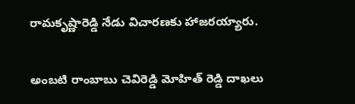రామకృష్ణారెడ్డి నేడు విచారణకు హాజరయ్యారు.

అంబటి రాంబాబు చెవిరెడ్డి మోహిత్ రెడ్డి దాఖలు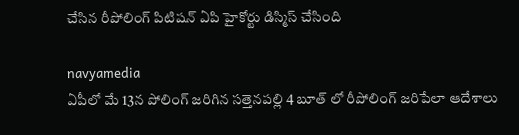చేసిన రీపోలింగ్ పిటిషన్ ఏపి హైకోర్టు డిస్మిస్ చేసింది

navyamedia
ఏపీలో మే 13న పోలింగ్ జరిగిన సత్తెనపల్లి 4 బూత్ లో రీపోలింగ్ జరిపేలా ఆదేశాలు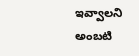ఇవ్వాలని అంబటి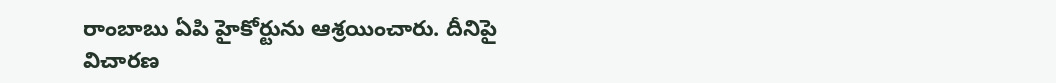రాంబాబు ఏపి హైకోర్టును ఆశ్రయించారు. దీనిపై విచారణ